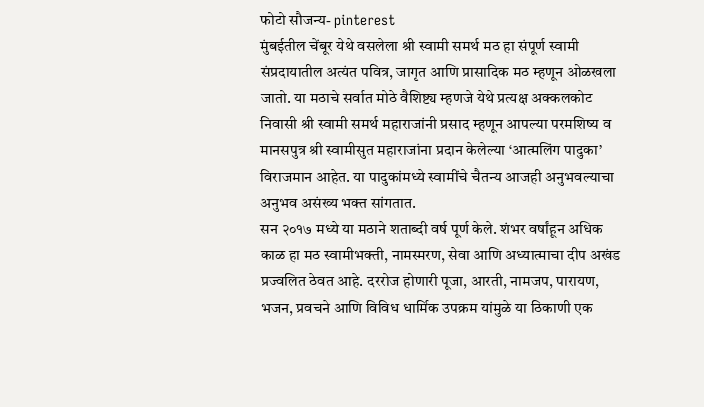फोटो सौजन्य- pinterest
मुंबईतील चेंबूर येथे वसलेला श्री स्वामी समर्थ मठ हा संपूर्ण स्वामी संप्रदायातील अत्यंत पवित्र, जागृत आणि प्रासादिक मठ म्हणून ओळखला जातो. या मठाचे सर्वात मोठे वैशिष्ट्य म्हणजे येथे प्रत्यक्ष अक्कलकोट निवासी श्री स्वामी समर्थ महाराजांनी प्रसाद म्हणून आपल्या परमशिष्य व मानसपुत्र श्री स्वामीसुत महाराजांना प्रदान केलेल्या ‘आत्मलिंग पादुका’ विराजमान आहेत. या पादुकांमध्ये स्वामींचे चैतन्य आजही अनुभवल्याचा अनुभव असंख्य भक्त सांगतात.
सन २०१७ मध्ये या मठाने शताब्दी वर्ष पूर्ण केले. शंभर वर्षांहून अधिक काळ हा मठ स्वामीभक्ती, नामस्मरण, सेवा आणि अध्यात्माचा दीप अखंड प्रज्वलित ठेवत आहे. दररोज होणारी पूजा, आरती, नामजप, पारायण, भजन, प्रवचने आणि विविध धार्मिक उपक्रम यांमुळे या ठिकाणी एक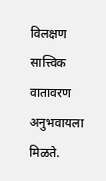विलक्षण सात्त्विक वातावरण अनुभवायला मिळते.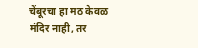चेंबूरचा हा मठ केवळ मंदिर नाही, तर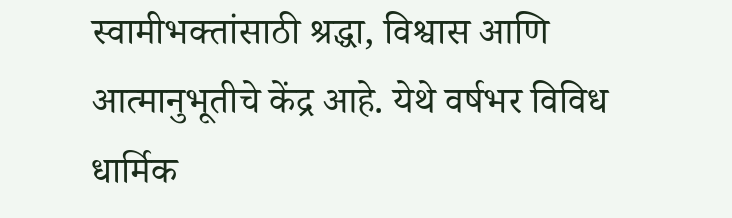स्वामीभक्तांसाठी श्रद्धा, विश्वास आणि आत्मानुभूतीचे केंद्र आहे. येथे वर्षभर विविध धार्मिक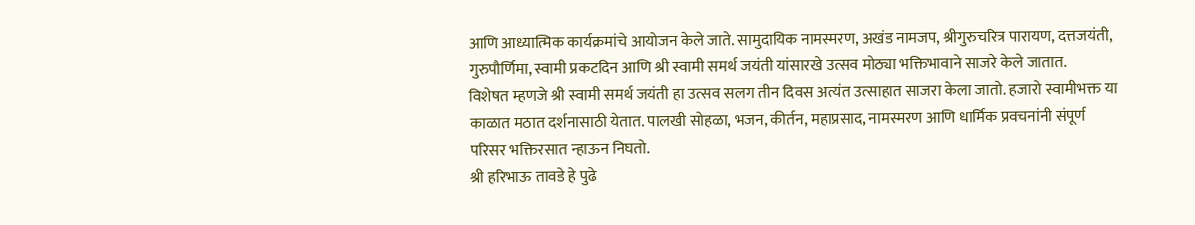आणि आध्यात्मिक कार्यक्रमांचे आयोजन केले जाते. सामुदायिक नामस्मरण, अखंड नामजप, श्रीगुरुचरित्र पारायण, दत्तजयंती, गुरुपौर्णिमा, स्वामी प्रकटदिन आणि श्री स्वामी समर्थ जयंती यांसारखे उत्सव मोठ्या भक्तिभावाने साजरे केले जातात.
विशेषत म्हणजे श्री स्वामी समर्थ जयंती हा उत्सव सलग तीन दिवस अत्यंत उत्साहात साजरा केला जातो. हजारो स्वामीभक्त या काळात मठात दर्शनासाठी येतात. पालखी सोहळा, भजन, कीर्तन, महाप्रसाद, नामस्मरण आणि धार्मिक प्रवचनांनी संपूर्ण परिसर भक्तिरसात न्हाऊन निघतो.
श्री हरिभाऊ तावडे हे पुढे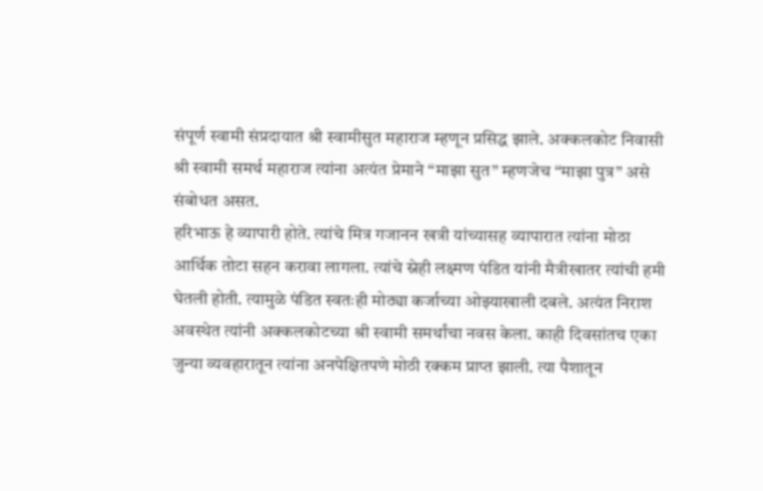संपूर्ण स्वामी संप्रदायात श्री स्वामीसुत महाराज म्हणून प्रसिद्ध झाले. अक्कलकोट निवासी श्री स्वामी समर्थ महाराज त्यांना अत्यंत प्रेमाने “माझा सुत” म्हणजेच “माझा पुत्र” असे संबोधत असत.
हरिभाऊ हे व्यापारी होते. त्यांचे मित्र गजानन खत्री यांच्यासह व्यापारात त्यांना मोठा आर्थिक तोटा सहन करावा लागला. त्यांचे स्नेही लक्ष्मण पंडित यांनी मैत्रीखातर त्यांची हमी घेतली होती. त्यामुळे पंडित स्वतःही मोठ्या कर्जाच्या ओझ्याखाली दबले. अत्यंत निराश अवस्थेत त्यांनी अक्कलकोटच्या श्री स्वामी समर्थांचा नवस केला. काही दिवसांतच एका जुन्या व्यवहारातून त्यांना अनपेक्षितपणे मोठी रक्कम प्राप्त झाली. त्या पैशातून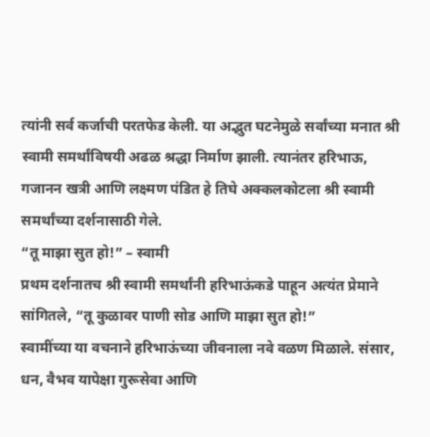त्यांनी सर्व कर्जाची परतफेड केली. या अद्भुत घटनेमुळे सर्वांच्या मनात श्री स्वामी समर्थांविषयी अढळ श्रद्धा निर्माण झाली. त्यानंतर हरिभाऊ, गजानन खत्री आणि लक्ष्मण पंडित हे तिघे अक्कलकोटला श्री स्वामी समर्थांच्या दर्शनासाठी गेले.
“तू माझा सुत हो!” – स्वामी
प्रथम दर्शनातच श्री स्वामी समर्थांनी हरिभाऊंकडे पाहून अत्यंत प्रेमाने सांगितले, “तू कुळावर पाणी सोड आणि माझा सुत हो!”
स्वामींच्या या वचनाने हरिभाऊंच्या जीवनाला नवे वळण मिळाले. संसार, धन, वैभव यापेक्षा गुरूसेवा आणि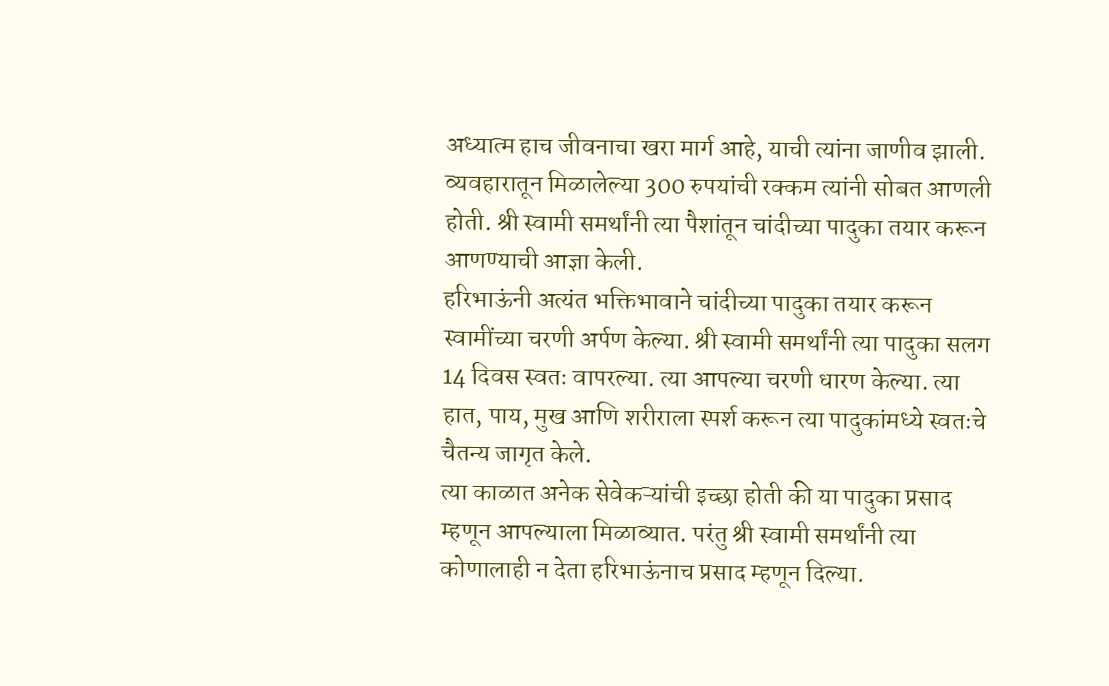अध्यात्म हाच जीवनाचा खरा मार्ग आहे, याची त्यांना जाणीव झाली. व्यवहारातून मिळालेल्या 300 रुपयांची रक्कम त्यांनी सोबत आणली होती. श्री स्वामी समर्थांनी त्या पैशांतून चांदीच्या पादुका तयार करून आणण्याची आज्ञा केली.
हरिभाऊंनी अत्यंत भक्तिभावाने चांदीच्या पादुका तयार करून स्वामींच्या चरणी अर्पण केल्या. श्री स्वामी समर्थांनी त्या पादुका सलग 14 दिवस स्वतः वापरल्या. त्या आपल्या चरणी धारण केल्या. त्या हात, पाय, मुख आणि शरीराला स्पर्श करून त्या पादुकांमध्ये स्वतःचे चैतन्य जागृत केले.
त्या काळात अनेक सेवेकऱ्यांची इच्छा होती की या पादुका प्रसाद म्हणून आपल्याला मिळाव्यात. परंतु श्री स्वामी समर्थांनी त्या कोणालाही न देता हरिभाऊंनाच प्रसाद म्हणून दिल्या.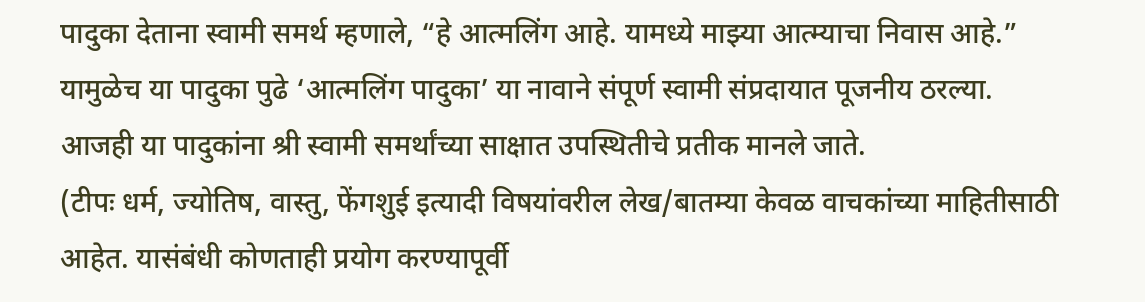पादुका देताना स्वामी समर्थ म्हणाले, “हे आत्मलिंग आहे. यामध्ये माझ्या आत्म्याचा निवास आहे.”
यामुळेच या पादुका पुढे ‘आत्मलिंग पादुका’ या नावाने संपूर्ण स्वामी संप्रदायात पूजनीय ठरल्या. आजही या पादुकांना श्री स्वामी समर्थांच्या साक्षात उपस्थितीचे प्रतीक मानले जाते.
(टीपः धर्म, ज्योतिष, वास्तु, फेंगशुई इत्यादी विषयांवरील लेख/बातम्या केवळ वाचकांच्या माहितीसाठी आहेत. यासंबंधी कोणताही प्रयोग करण्यापूर्वी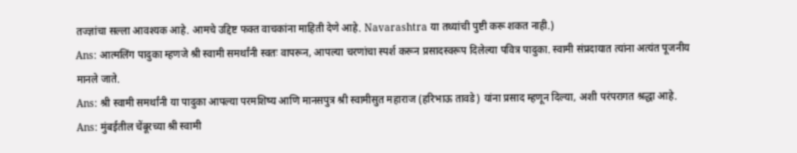तज्ज्ञांचा सल्ला आवश्यक आहे. आमचे उद्दिष्ट फक्त वाचकांना माहिती देणे आहे. Navarashtra या तथ्यांची पुष्टी करू शकत नाही.)
Ans: आत्मलिंग पादुका म्हणजे श्री स्वामी समर्थांनी स्वतः वापरून, आपल्या चरणांचा स्पर्श करून प्रसादस्वरूप दिलेल्या पवित्र पादुका. स्वामी संप्रदायात त्यांना अत्यंत पूजनीय मानले जाते.
Ans: श्री स्वामी समर्थांनी या पादुका आपल्या परमशिष्य आणि मानसपुत्र श्री स्वामीसुत महाराज (हरिभाऊ तावडे) यांना प्रसाद म्हणून दिल्या, अशी परंपरागत श्रद्धा आहे.
Ans: मुंबईतील चेंबूरच्या श्री स्वामी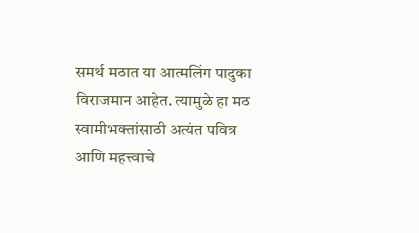समर्थ मठात या आत्मलिंग पादुका विराजमान आहेत. त्यामुळे हा मठ स्वामीभक्तांसाठी अत्यंत पवित्र आणि महत्त्वाचे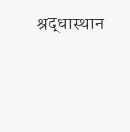श्रद्धास्थान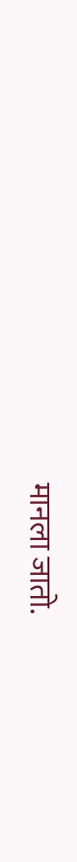मानला जातो.